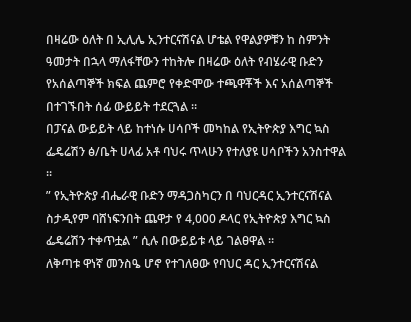በዛሬው ዕለት በ ኢሊሌ ኢንተርናሽናል ሆቴል የዋልያዎቹን ከ ስምንት ዓመታት በኋላ ማለፋቸውን ተከትሎ በዛሬው ዕለት የብሄራዊ ቡድን የአሰልጣኞች ክፍል ጨምሮ የቀድሞው ተጫዋቾች እና አሰልጣኞች በተገኙበት ሰፊ ውይይት ተደርጓል ።
በፓናል ውይይት ላይ ከተነሱ ሀሳቦች መካከል የኢትዮጵያ እግር ኳስ ፌዴሬሽን ፅ/ቤት ሀላፊ አቶ ባህሩ ጥላሁን የተለያዩ ሀሳቦችን አንስተዋል ።
” የኢትዮጵያ ብሔራዊ ቡድን ማዳጋስካርን በ ባህርዳር ኢንተርናሽናል ስታዲየም ባሸነፍንበት ጨዋታ የ 4,000 ዶላር የኢትዮጵያ እግር ኳስ ፌዴሬሽን ተቀጥቷል ” ሲሉ በውይይቱ ላይ ገልፀዋል ።
ለቅጣቱ ዋነኛ መንስዔ ሆኖ የተገለፀው የባህር ዳር ኢንተርናሽናል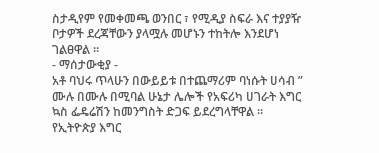ስታዲየም የመቀመጫ ወንበር ፣ የሚዲያ ስፍራ እና ተያያዥ ቦታዎች ደረጃቸውን ያላሟሉ መሆኑን ተከትሎ እንደሆነ ገልፀዋል ።
- ማሰታውቂያ -
አቶ ባህሩ ጥላሁን በውይይቱ በተጨማሪም ባነሱት ሀሳብ ” ሙሉ በሙሉ በሚባል ሁኔታ ሌሎች የአፍሪካ ሀገራት እግር ኳስ ፌዴሬሽን ከመንግስት ድጋፍ ይደረግላቸዋል ።
የኢትዮጵያ እግር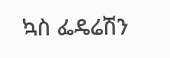ኳስ ፌዴሬሽን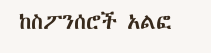ከስፖንሰሮች አልፎ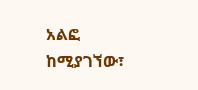አልፎ ከሚያገኘው፣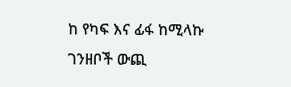ከ የካፍ እና ፊፋ ከሚላኩ ገንዘቦች ውጪ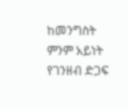ከመንግስት ምንም አይነት የገንዘብ ድጋፍ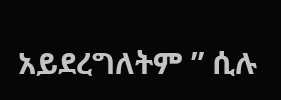አይደረግለትም ” ሲሉ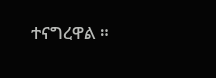ተናግረዋል ።